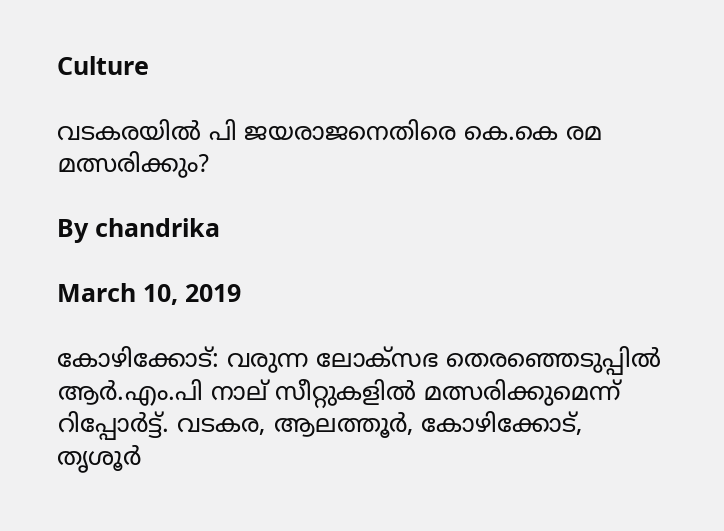Culture

വടകരയില്‍ പി ജയരാജനെതിരെ കെ.കെ രമ മത്സരിക്കും?

By chandrika

March 10, 2019

കോഴിക്കോട്: വരുന്ന ലോക്‌സഭ തെരഞ്ഞെടുപ്പില്‍ ആര്‍.എം.പി നാല് സീറ്റുകളില്‍ മത്സരിക്കുമെന്ന് റിപ്പോര്‍ട്ട്. വടകര, ആലത്തൂര്‍, കോഴിക്കോട്, തൃശൂര്‍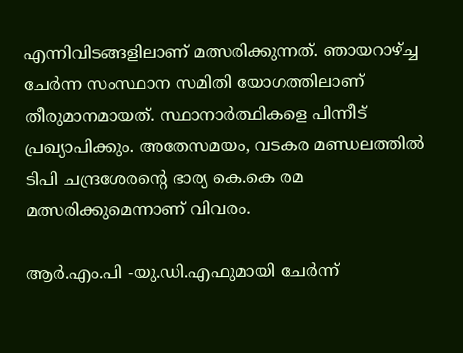എന്നിവിടങ്ങളിലാണ് മത്സരിക്കുന്നത്. ഞായറാഴ്ച്ച ചേര്‍ന്ന സംസ്ഥാന സമിതി യോഗത്തിലാണ് തീരുമാനമായത്. സ്ഥാനാര്‍ത്ഥികളെ പിന്നീട് പ്രഖ്യാപിക്കും. അതേസമയം, വടകര മണ്ഡലത്തില്‍ ടിപി ചന്ദ്രശേരന്റെ ഭാര്യ കെ.കെ രമ മത്സരിക്കുമെന്നാണ് വിവരം.

ആര്‍.എം.പി -യു.ഡി.എഫുമായി ചേര്‍ന്ന്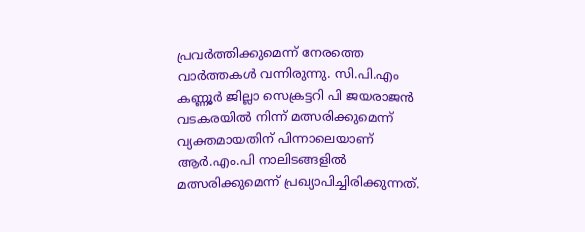പ്രവര്‍ത്തിക്കുമെന്ന് നേരത്തെ വാര്‍ത്തകള്‍ വന്നിരുന്നു. സി.പി.എം കണ്ണൂര്‍ ജില്ലാ സെക്രട്ടറി പി ജയരാജന്‍ വടകരയില്‍ നിന്ന് മത്സരിക്കുമെന്ന് വ്യക്തമായതിന് പിന്നാലെയാണ് ആര്‍.എം.പി നാലിടങ്ങളില്‍ മത്സരിക്കുമെന്ന് പ്രഖ്യാപിച്ചിരിക്കുന്നത്.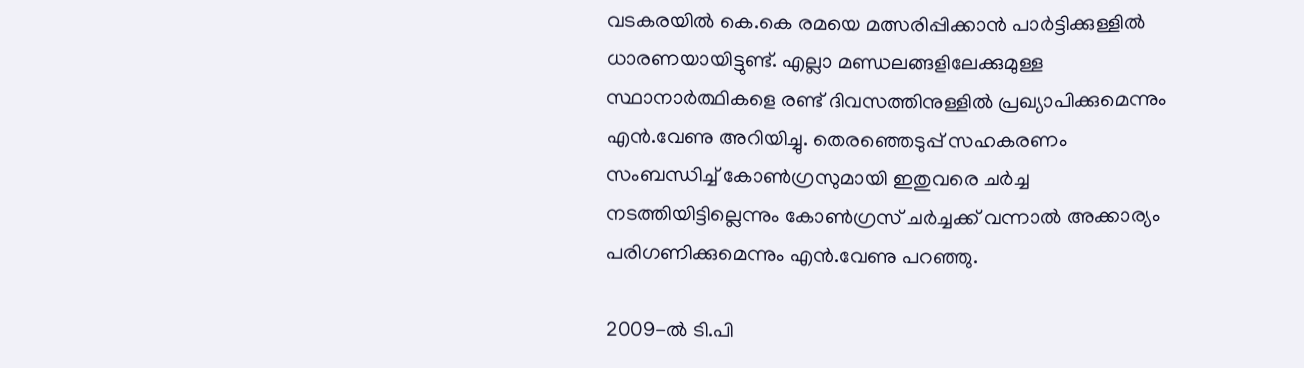വടകരയില്‍ കെ.കെ രമയെ മത്സരിപ്പിക്കാന്‍ പാര്‍ട്ടിക്കുള്ളില്‍ ധാരണയായിട്ടുണ്ട്. എല്ലാ മണ്ഡലങ്ങളിലേക്കുമുള്ള സ്ഥാനാര്‍ത്ഥികളെ രണ്ട് ദിവസത്തിനുള്ളില്‍ പ്രഖ്യാപിക്കുമെന്നും എന്‍.വേണു അറിയിച്ചു. തെരഞ്ഞെടുപ്പ് സഹകരണം സംബന്ധിച്ച് കോണ്‍ഗ്രസുമായി ഇതുവരെ ചര്‍ച്ച നടത്തിയിട്ടില്ലെന്നും കോണ്‍ഗ്രസ് ചര്‍ച്ചക്ക് വന്നാല്‍ അക്കാര്യം പരിഗണിക്കുമെന്നും എന്‍.വേണു പറഞ്ഞു.

2009-ല്‍ ടി.പി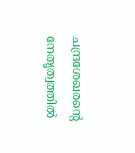ചന്ദ്രശേഖരന്റെ നേതൃത്വത്തില്‍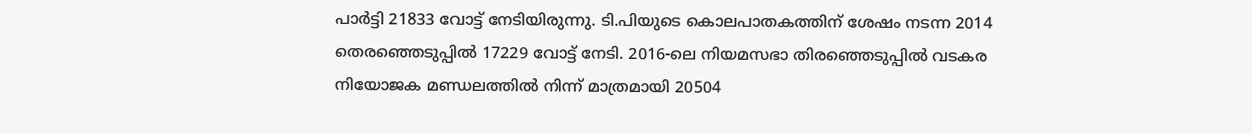പാര്‍ട്ടി 21833 വോട്ട് നേടിയിരുന്നു. ടി.പിയുടെ കൊലപാതകത്തിന് ശേഷം നടന്ന 2014 തെരഞ്ഞെടുപ്പില്‍ 17229 വോട്ട് നേടി. 2016-ലെ നിയമസഭാ തിരഞ്ഞെടുപ്പില്‍ വടകര നിയോജക മണ്ഡലത്തില്‍ നിന്ന് മാത്രമായി 20504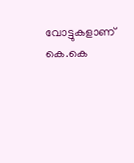വോട്ടുകളാണ് കെ.കെ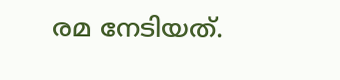രമ നേടിയത്.